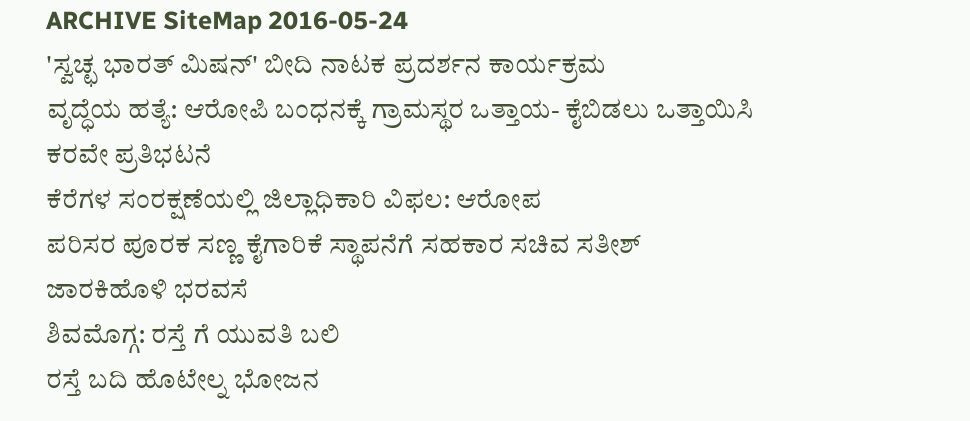ARCHIVE SiteMap 2016-05-24
'ಸ್ವಚ್ಛ ಭಾರತ್ ಮಿಷನ್' ಬೀದಿ ನಾಟಕ ಪ್ರದರ್ಶನ ಕಾರ್ಯಕ್ರಮ
ವೃದ್ಧೆಯ ಹತ್ಯೆ: ಆರೋಪಿ ಬಂಧನಕ್ಕೆ ಗ್ರಾಮಸ್ಥರ ಒತ್ತಾಯ- ಕೈಬಿಡಲು ಒತ್ತಾಯಿಸಿ ಕರವೇ ಪ್ರತಿಭಟನೆ
ಕೆರೆಗಳ ಸಂರಕ್ಷಣೆಯಲ್ಲಿ ಜಿಲ್ಲಾಧಿಕಾರಿ ವಿಫಲ: ಆರೋಪ
ಪರಿಸರ ಪೂರಕ ಸಣ್ಣ ಕೈಗಾರಿಕೆ ಸ್ಥಾಪನೆಗೆ ಸಹಕಾರ ಸಚಿವ ಸತೀಶ್ ಜಾರಕಿಹೊಳಿ ಭರವಸೆ
ಶಿವಮೊಗ್ಗ: ರಸ್ತೆ ಗೆ ಯುವತಿ ಬಲಿ
ರಸ್ತೆ ಬದಿ ಹೊಟೇಲ್ನ ಭೋಜನ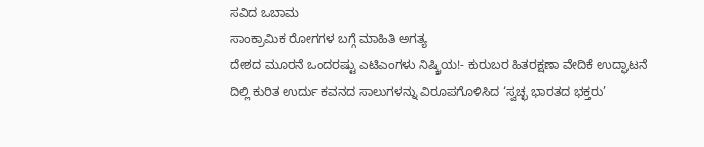ಸವಿದ ಒಬಾಮ
ಸಾಂಕ್ರಾಮಿಕ ರೋಗಗಳ ಬಗ್ಗೆ ಮಾಹಿತಿ ಅಗತ್ಯ
ದೇಶದ ಮೂರನೆ ಒಂದರಷ್ಟು ಎಟಿಎಂಗಳು ನಿಷ್ಕ್ರಿಯ!- ಕುರುಬರ ಹಿತರಕ್ಷಣಾ ವೇದಿಕೆ ಉದ್ಘಾಟನೆ
ದಿಲ್ಲಿ ಕುರಿತ ಉರ್ದು ಕವನದ ಸಾಲುಗಳನ್ನು ವಿರೂಪಗೊಳಿಸಿದ ‘ಸ್ವಚ್ಛ ಭಾರತದ ಭಕ್ತರು’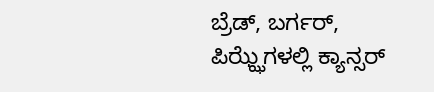ಬ್ರೆಡ್, ಬರ್ಗರ್, ಪಿಝ್ಝೆಗಳಲ್ಲಿ ಕ್ಯಾನ್ಸರ್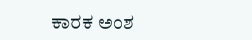ಕಾರಕ ಅಂಶ